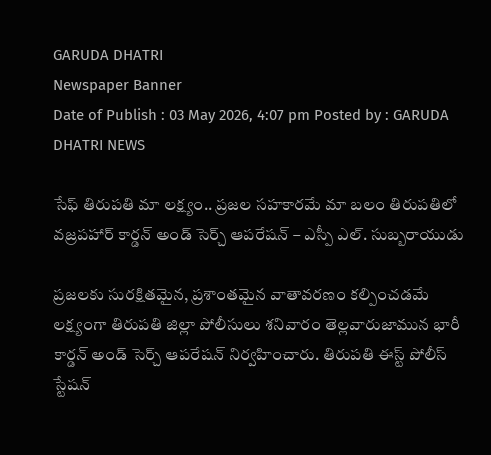GARUDA DHATRI
Newspaper Banner
Date of Publish : 03 May 2026, 4:07 pm Posted by : GARUDA DHATRI NEWS

సేఫ్ తిరుపతి మా లక్ష్యం.. ప్రజల సహకారమే మా బలం తిరుపతిలో వజ్రపహార్ కార్డన్ అండ్ సెర్చ్ ఆపరేషన్‌ – ఎస్పీ ఎల్. సుబ్బరాయుడు

ప్రజలకు సురక్షితమైన, ప్రశాంతమైన వాతావరణం కల్పించడమే లక్ష్యంగా తిరుపతి జిల్లా పోలీసులు శనివారం తెల్లవారుజామున భారీ కార్డన్ అండ్ సెర్చ్ ఆపరేషన్ నిర్వహించారు. తిరుపతి ఈస్ట్ పోలీస్ స్టేషన్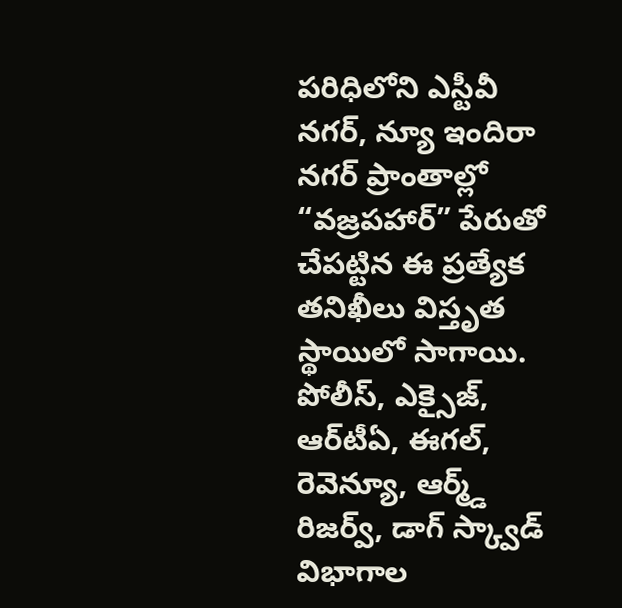పరిధిలోని ఎస్టీవీ నగర్, న్యూ ఇందిరా నగర్ ప్రాంతాల్లో “వజ్రపహార్” పేరుతో చేపట్టిన ఈ ప్రత్యేక తనిఖీలు విస్తృత స్థాయిలో సాగాయి.
పోలీస్, ఎక్సైజ్, ఆర్‌టీఏ, ఈగల్, రెవెన్యూ, ఆర్మ్డ్ రిజర్వ్, డాగ్ స్క్వాడ్ విభాగాల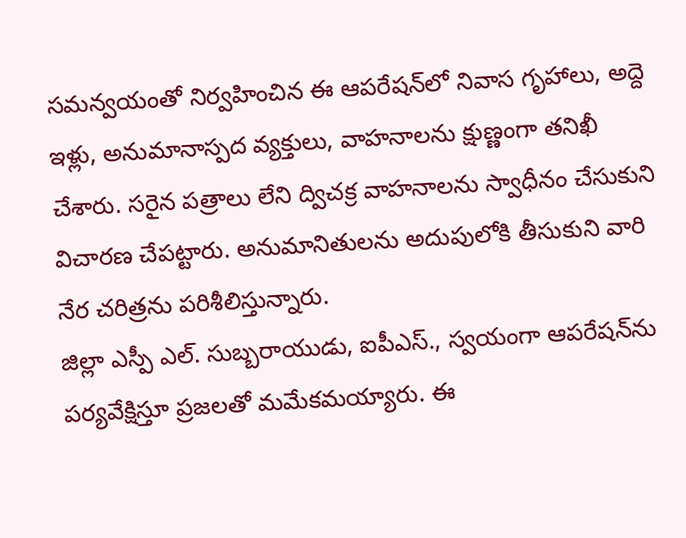సమన్వయంతో నిర్వహించిన ఈ ఆపరేషన్‌లో నివాస గృహాలు, అద్దె ఇళ్లు, అనుమానాస్పద వ్యక్తులు, వాహనాలను క్షుణ్ణంగా తనిఖీ చేశారు. సరైన పత్రాలు లేని ద్విచక్ర వాహనాలను స్వాధీనం చేసుకుని విచారణ చేపట్టారు. అనుమానితులను అదుపులోకి తీసుకుని వారి నేర చరిత్రను పరిశీలిస్తున్నారు.
జిల్లా ఎస్పీ ఎల్. సుబ్బరాయుడు, ఐపీఎస్., స్వయంగా ఆపరేషన్‌ను పర్యవేక్షిస్తూ ప్రజలతో మమేకమయ్యారు. ఈ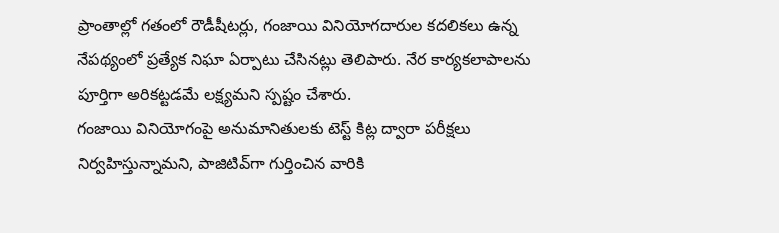ప్రాంతాల్లో గతంలో రౌడీషీటర్లు, గంజాయి వినియోగదారుల కదలికలు ఉన్న నేపథ్యంలో ప్రత్యేక నిఘా ఏర్పాటు చేసినట్లు తెలిపారు. నేర కార్యకలాపాలను పూర్తిగా అరికట్టడమే లక్ష్యమని స్పష్టం చేశారు.
గంజాయి వినియోగంపై అనుమానితులకు టెస్ట్ కిట్ల ద్వారా పరీక్షలు నిర్వహిస్తున్నామని, పాజిటివ్‌గా గుర్తించిన వారికి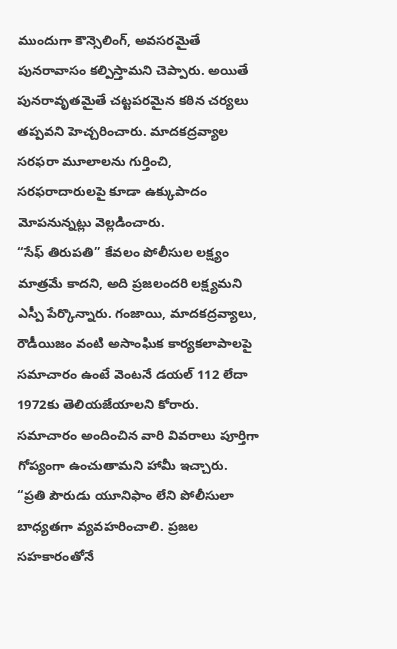ముందుగా కౌన్సెలింగ్, అవసరమైతే పునరావాసం కల్పిస్తామని చెప్పారు. అయితే పునరావృతమైతే చట్టపరమైన కఠిన చర్యలు తప్పవని హెచ్చరించారు. మాదకద్రవ్యాల సరఫరా మూలాలను గుర్తించి, సరఫరాదారులపై కూడా ఉక్కుపాదం మోపనున్నట్లు వెల్లడించారు.
“సేఫ్ తిరుపతి” కేవలం పోలీసుల లక్ష్యం మాత్రమే కాదని, అది ప్రజలందరి లక్ష్యమని ఎస్పీ పేర్కొన్నారు. గంజాయి, మాదకద్రవ్యాలు, రౌడీయిజం వంటి అసాంఘిక కార్యకలాపాలపై సమాచారం ఉంటే వెంటనే డయల్ 112 లేదా 1972కు తెలియజేయాలని కోరారు. సమాచారం అందించిన వారి వివరాలు పూర్తిగా గోప్యంగా ఉంచుతామని హామీ ఇచ్చారు.
“ప్రతి పౌరుడు యూనిఫాం లేని పోలీసులా బాధ్యతగా వ్యవహరించాలి. ప్రజల సహకారంతోనే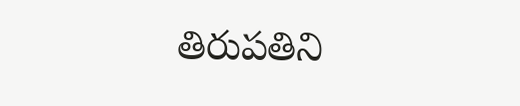తిరుపతిని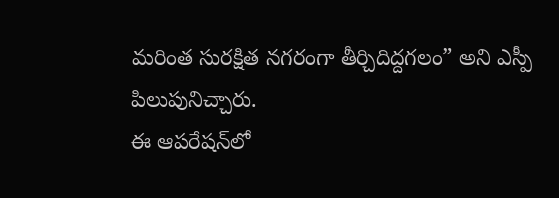మరింత సురక్షిత నగరంగా తీర్చిదిద్దగలం” అని ఎస్పీ పిలుపునిచ్చారు.
ఈ ఆపరేషన్‌లో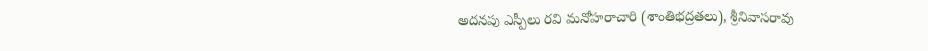అదనపు ఎస్పీలు రవి మనోహరాచారి (శాంతిభద్రతలు), శ్రీనివాసరావు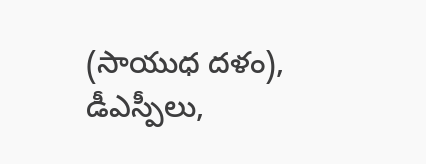(సాయుధ దళం), డీఎస్పీలు,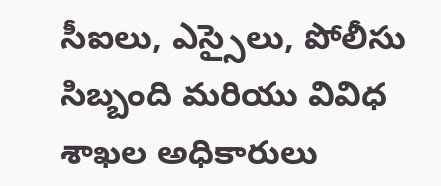సీఐలు, ఎస్సైలు, పోలీసు సిబ్బంది మరియు వివిధ శాఖల అధికారులు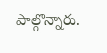పాల్గొన్నారు.